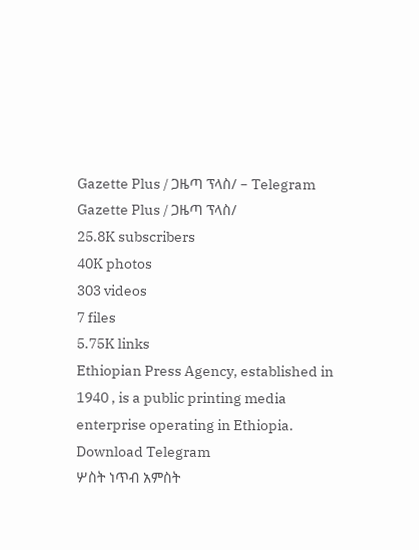Gazette Plus / ጋዜጣ ፕላስ/ – Telegram
Gazette Plus / ጋዜጣ ፕላስ/
25.8K subscribers
40K photos
303 videos
7 files
5.75K links
Ethiopian Press Agency, established in 1940 , is a public printing media enterprise operating in Ethiopia.
Download Telegram
ሦስት ነጥብ አምስት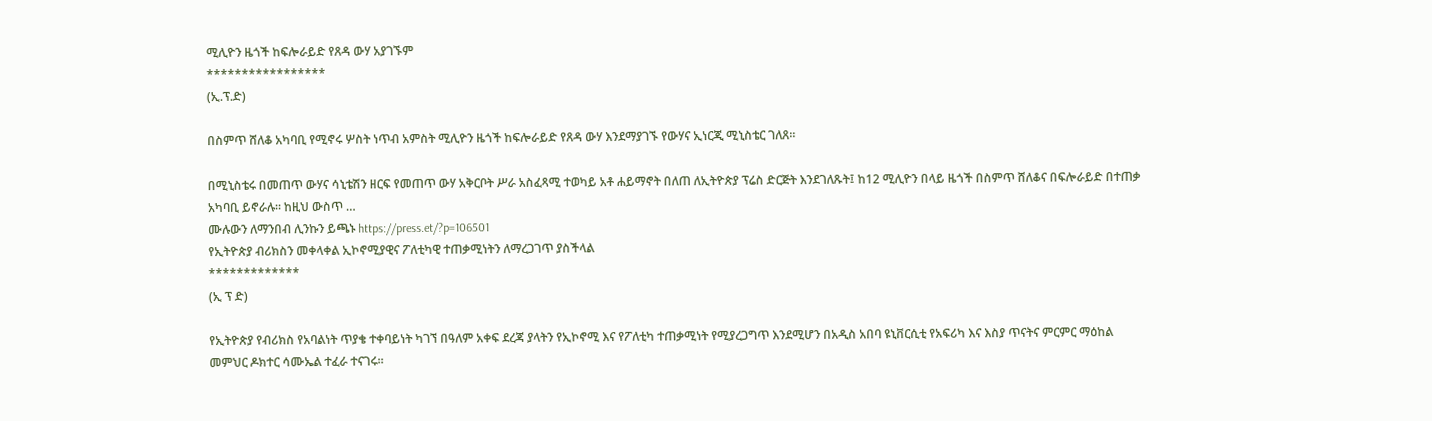ሚሊዮን ዜጎች ከፍሎራይድ የጸዳ ውሃ አያገኙም
*****************
(ኢ.ፕ.ድ)

በስምጥ ሸለቆ አካባቢ የሚኖሩ ሦስት ነጥብ አምስት ሚሊዮን ዜጎች ከፍሎራይድ የጸዳ ውሃ እንደማያገኙ የውሃና ኢነርጂ ሚኒስቴር ገለጸ።

በሚኒስቴሩ በመጠጥ ውሃና ሳኒቴሽን ዘርፍ የመጠጥ ውሃ አቅርቦት ሥራ አስፈጻሚ ተወካይ አቶ ሐይማኖት በለጠ ለኢትዮጵያ ፕሬስ ድርጅት እንደገለጹት፤ ከ12 ሚሊዮን በላይ ዜጎች በስምጥ ሸለቆና በፍሎራይድ በተጠቃ አካባቢ ይኖራሉ። ከዚህ ውስጥ …
ሙሉውን ለማንበብ ሊንኩን ይጫኑ https://press.et/?p=106501
የኢትዮጵያ ብሪክስን መቀላቀል ኢኮኖሚያዊና ፖለቲካዊ ተጠቃሚነትን ለማረጋገጥ ያስችላል
*************
(ኢ ፕ ድ)

የኢትዮጵያ የብሪክስ የአባልነት ጥያቄ ተቀባይነት ካገኘ በዓለም አቀፍ ደረጃ ያላትን የኢኮኖሚ እና የፖለቲካ ተጠቃሚነት የሚያረጋግጥ እንደሚሆን በአዲስ አበባ ዩኒቨርሲቲ የአፍሪካ እና እስያ ጥናትና ምርምር ማዕከል መምህር ዶክተር ሳሙኤል ተፈራ ተናገሩ።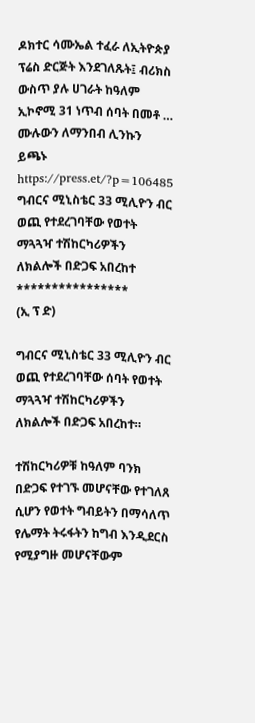ዶክተር ሳሙኤል ተፈራ ለኢትዮጵያ ፕሬስ ድርጅት እንደገለጹት፤ ብሪክስ ውስጥ ያሉ ሀገራት ከዓለም ኢኮኖሚ 31 ነጥብ ሰባት በመቶ …
ሙሉውን ለማንበብ ሊንኩን ይጫኑ https://press.et/?p=106485
ግብርና ሚኒስቴር 33 ሚሊዮን ብር ወጪ የተደረገባቸው የወተት ማጓጓዣ ተሽከርካሪዎችን ለክልሎች በድጋፍ አበረከተ
****************
(ኢ ፕ ድ)

ግብርና ሚኒስቴር 33 ሚሊዮን ብር ወጪ የተደረገባቸው ሰባት የወተት ማጓጓዣ ተሽከርካሪዎችን ለክልሎች በድጋፍ አበረከተ።

ተሽከርካሪዎቹ ከዓለም ባንክ በድጋፍ የተገኙ መሆናቸው የተገለጸ ሲሆን የወተት ግብይትን በማሳለጥ የሌማት ትሩፋትን ከግብ እንዲደርስ የሚያግዙ መሆናቸውም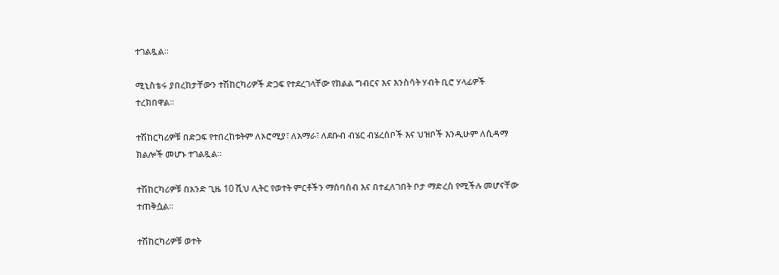ተገልጿል።

ሚኒስቴሩ ያበረከታቸውን ተሽከርካሪዎች ድጋፍ የተደረገላቸው የክልል ግብርና እና እንስሳት ሃብት ቢሮ ሃላፊዎች ተረክበዋል።

ተሽከርካሪዎቹ በድጋፍ የተበረከቱትም ለኦሮሚያ፣ ለአማራ፣ ለደቡብ ብሄር ብሄረሰቦች እና ህዝቦች እንዲሁም ለሲዳማ ክልሎች መሆኑ ተገልጿል።

ተሽከርካሪዎቹ በአንድ ጊዜ 10 ሺህ ሊትር የወተት ምርቶችን ማሰባሰብ እና በተፈለገበት ቦታ ማድረስ የሚችሉ መሆናቸው ተጠቅሷል።

ተሽከርካሪዎቹ ወተት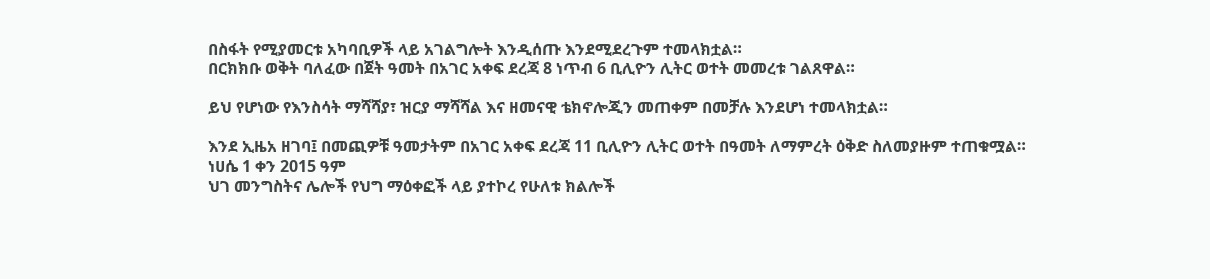በስፋት የሚያመርቱ አካባቢዎች ላይ አገልግሎት እንዲሰጡ እንደሚደረጉም ተመላክቷል።
በርክክቡ ወቅት ባለፈው በጀት ዓመት በአገር አቀፍ ደረጃ 8 ነጥብ 6 ቢሊዮን ሊትር ወተት መመረቱ ገልጸዋል።

ይህ የሆነው የእንስሳት ማሻሻያ፣ ዝርያ ማሻሻል እና ዘመናዊ ቴክኖሎጂን መጠቀም በመቻሉ እንደሆነ ተመላክቷል።

እንደ ኢዜአ ዘገባ፤ በመጪዎቹ ዓመታትም በአገር አቀፍ ደረጃ 11 ቢሊዮን ሊትር ወተት በዓመት ለማምረት ዕቅድ ስለመያዙም ተጠቁሟል።
ነሀሴ 1 ቀን 2015 ዓም
ህገ መንግስትና ሌሎች የህግ ማዕቀፎች ላይ ያተኮረ የሁለቱ ክልሎች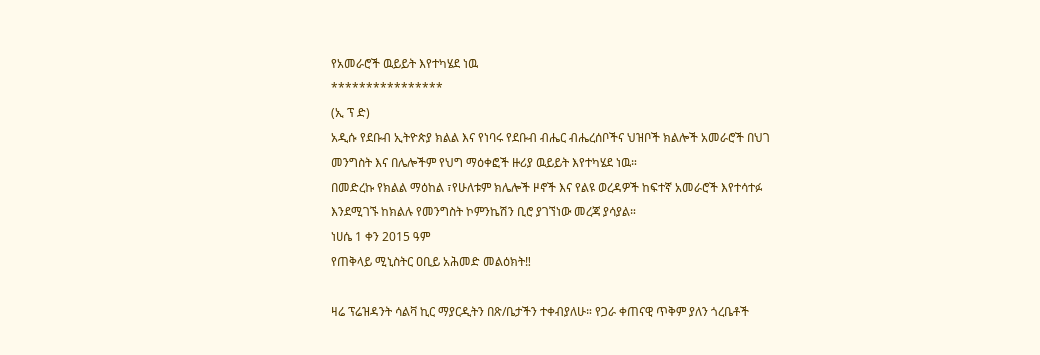የአመራሮች ዉይይት እየተካሄደ ነዉ
****************
(ኢ ፕ ድ)
አዲሱ የደቡብ ኢትዮጵያ ክልል እና የነባሩ የደቡብ ብሔር ብሔረሰቦችና ህዝቦች ክልሎች አመራሮች በህገ መንግስት እና በሌሎችም የህግ ማዕቀፎች ዙሪያ ዉይይት እየተካሄደ ነዉ።
በመድረኩ የክልል ማዕከል ፣የሁለቱም ክሌሎች ዞኖች እና የልዩ ወረዳዎች ከፍተኛ አመራሮች እየተሳተፉ እንደሚገኙ ከክልሉ የመንግስት ኮምንኬሽን ቢሮ ያገኘነው መረጃ ያሳያል።
ነሀሴ 1 ቀን 2015 ዓም
የጠቅላይ ሚኒስትር ዐቢይ አሕመድ መልዕክት‼

ዛሬ ፕሬዝዳንት ሳልቫ ኪር ማያርዲትን በጽ/ቤታችን ተቀብያለሁ። የጋራ ቀጠናዊ ጥቅም ያለን ጎረቤቶች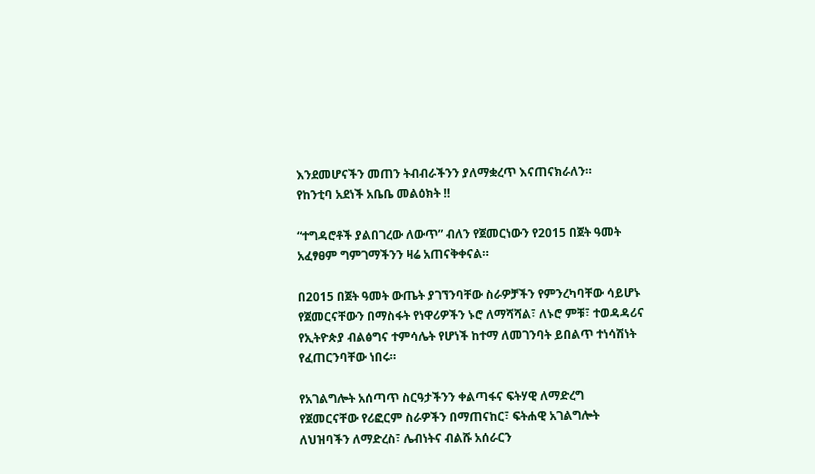እንደመሆናችን መጠን ትብብራችንን ያለማቋረጥ እናጠናክራለን።
የከንቲባ አደነች አቤቤ መልዕክት ‼

“ተግዳሮቶች ያልበገረው ለውጥ” ብለን የጀመርነውን የ2015 በጀት ዓመት አፈፃፀም ግምገማችንን ዛሬ አጠናቅቀናል።

በ2015 በጀት ዓመት ውጤት ያገኘንባቸው ስራዎቻችን የምንረካባቸው ሳይሆኑ የጀመርናቸውን በማስፋት የነዋሪዎችን ኑሮ ለማሻሻል፣ ለኑሮ ምቹ፣ ተወዳዳሪና የኢትዮጵያ ብልፅግና ተምሳሌት የሆነች ከተማ ለመገንባት ይበልጥ ተነሳሽነት የፈጠርንባቸው ነበሩ።

የአገልግሎት አሰጣጥ ስርዓታችንን ቀልጣፋና ፍትሃዊ ለማድረግ የጀመርናቸው የሪፎርም ስራዎችን በማጠናከር፣ ፍትሐዊ አገልግሎት ለህዝባችን ለማድረስ፣ ሌብነትና ብልሹ አሰራርን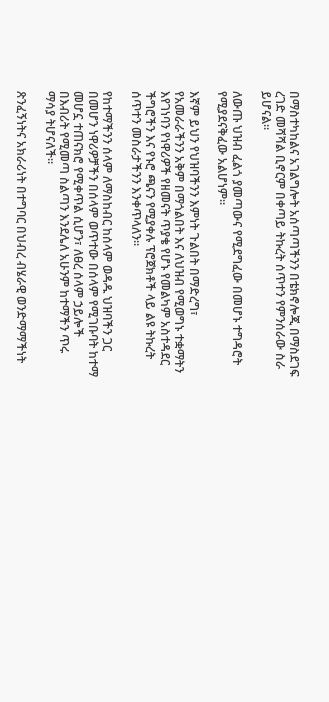በማስተካከልና አገልግሎት አሰጣጣችንን በቴክኖሎጂ በማስደገፍ ረገድ መሻሻል ቢኖርም በቀጣይ ትኩረት ሰጥተን የምንሰራው ስራ ይሆናል።

ለውጡ ህዝብ ፈልጎ ያመጣውና የሚደግፈው በመሆኑ ተግዳሮት የሚያደናቅፈው አልሆነም።

እኛም ይህን የህዝባችንን እምነት ጉልበት በማድረግ፣ የአመራራችንን አቅም በማጎልበት እና ለህዝብ የሚወግኑ ተቋማትን እየገነባን የነዋሪዎች የዘመናት ጥያቄ የሆኑ የመልካም አስተዳደር ችግሮችን እና የኑሮ ጫናን የሚያቀሉ ፕሮጀክቶች ላይ ልዩ ትኩረት ሰጥተን መስራታችንን እንቀጥላለን።

የከተማችንን ሰላም ለማስከብር ከሰላም ወዳዱ ህዝባችን ጋር በመሆን ነዋሪዎቻችን በሰላም ወጥተው በሰላም የሚገቡባት ከተማ መሆኗ ተጠናክሮ የሚቀጥል ሲሆን፣ ለፀረ ሰላም ኃይሎች በእብሪት የሚመጣ ስልጣን እንደሌለ አሁንም ከተማችን ጥሩ ማሳያ ትሆናለች።

ጽንፈኝነትና አክራሪነት በተግባር በህብረ ብሄራዊ ወንድማማችነት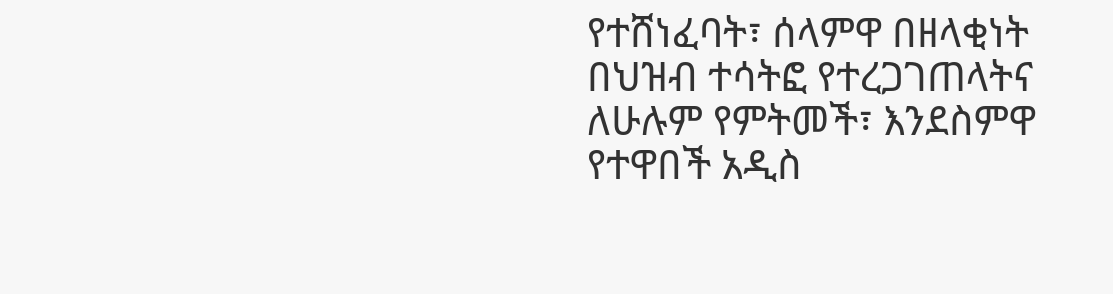የተሸነፈባት፣ ሰላምዋ በዘላቂነት በህዝብ ተሳትፎ የተረጋገጠላትና ለሁሉም የምትመች፣ እንደስምዋ የተዋበች አዲስ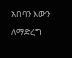አበባን እውን ለማድረግ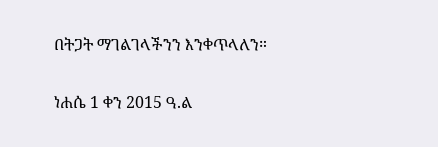በትጋት ማገልገላችንን እንቀጥላለን።

ነሐሴ 1 ቀን 2015 ዓ.ል